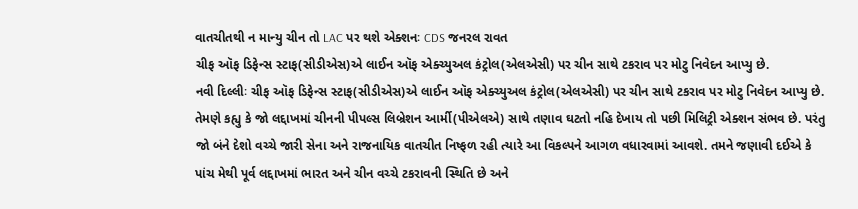વાતચીતથી ન માન્યુ ચીન તો LAC પર થશે એક્શનઃ CDS જનરલ રાવત
ચીફ ઑફ ડિફેન્સ સ્ટાફ(સીડીએસ)એ લાઈન ઑફ એક્ચ્યુઅલ કંટ્રોલ(એલએસી) પર ચીન સાથે ટકરાવ પર મોટુ નિવેદન આપ્યુ છે.
નવી દિલ્લીઃ ચીફ ઑફ ડિફેન્સ સ્ટાફ(સીડીએસ)એ લાઈન ઑફ એક્ચ્યુઅલ કંટ્રોલ(એલએસી) પર ચીન સાથે ટકરાવ પર મોટુ નિવેદન આપ્યુ છે. તેમણે કહ્યુ કે જો લદ્દાખમાં ચીનની પીપલ્સ લિબ્રેશન આર્મી(પીએલએ) સાથે તણાવ ઘટતો નહિ દેખાય તો પછી મિલિટ્રી એક્શન સંભવ છે. પરંતુ જો બંને દેશો વચ્ચે જારી સેના અને રાજનાયિક વાતચીત નિષ્ફળ રહી ત્યારે આ વિકલ્પને આગળ વધારવામાં આવશે. તમને જણાવી દઈએ કે પાંચ મેથી પૂર્વ લદ્દાખમાં ભારત અને ચીન વચ્ચે ટકરાવની સ્થિતિ છે અને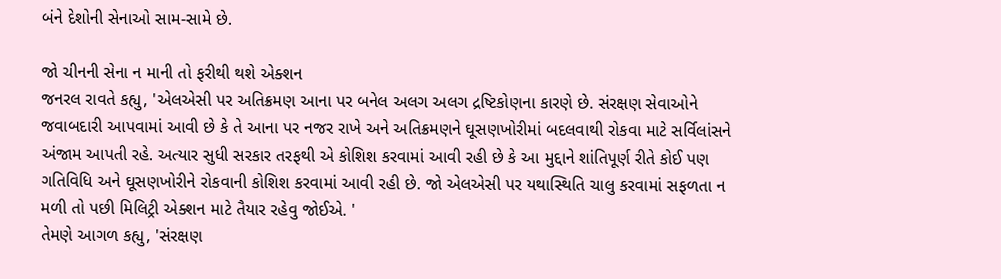બંને દેશોની સેનાઓ સામ-સામે છે.

જો ચીનની સેના ન માની તો ફરીથી થશે એક્શન
જનરલ રાવતે કહ્યુ, 'એલએસી પર અતિક્રમણ આના પર બનેલ અલગ અલગ દ્રષ્ટિકોણના કારણે છે. સંરક્ષણ સેવાઓને જવાબદારી આપવામાં આવી છે કે તે આના પર નજર રાખે અને અતિક્રમણને ઘૂસણખોરીમાં બદલવાથી રોકવા માટે સર્વિલાંસને અંજામ આપતી રહે. અત્યાર સુધી સરકાર તરફથી એ કોશિશ કરવામાં આવી રહી છે કે આ મુદ્દાને શાંતિપૂર્ણ રીતે કોઈ પણ ગતિવિધિ અને ઘૂસણખોરીને રોકવાની કોશિશ કરવામાં આવી રહી છે. જો એલએસી પર યથાસ્થિતિ ચાલુ કરવામાં સફળતા ન મળી તો પછી મિલિટ્રી એક્શન માટે તૈયાર રહેવુ જોઈએ. '
તેમણે આગળ કહ્યુ, 'સંરક્ષણ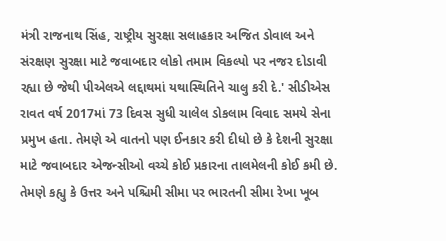મંત્રી રાજનાથ સિંહ, રાષ્ટ્રીય સુરક્ષા સલાહકાર અજિત ડોવાલ અને સંરક્ષણ સુરક્ષા માટે જવાબદાર લોકો તમામ વિકલ્પો પર નજર દોડાવી રહ્યા છે જેથી પીએલએ લદ્દાથમાં યથાસ્થિતિને ચાલુ કરી દે.' સીડીએસ રાવત વર્ષ 2017માં 73 દિવસ સુધી ચાલેલ ડોકલામ વિવાદ સમયે સેના પ્રમુખ હતા. તેમણે એ વાતનો પણ ઈનકાર કરી દીધો છે કે દેશની સુરક્ષા માટે જવાબદાર એજન્સીઓ વચ્ચે કોઈ પ્રકારના તાલમેલની કોઈ કમી છે. તેમણે કહ્યુ કે ઉત્તર અને પશ્ચિમી સીમા પર ભારતની સીમા રેખા ખૂબ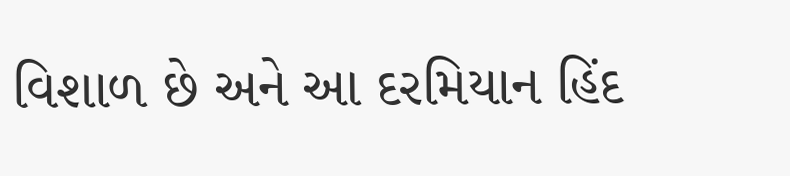વિશાળ છે અને આ દરમિયાન હિંદ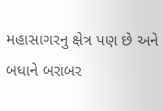મહાસાગરનુ ક્ષેત્ર પણ છે અને બધાને બરાબર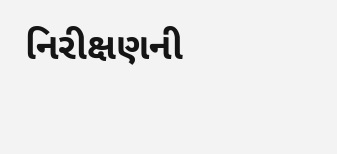નિરીક્ષણની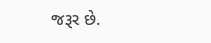જરૂર છે.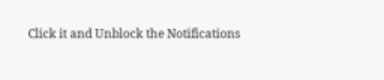Click it and Unblock the Notifications